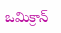ఒమిక్రాన్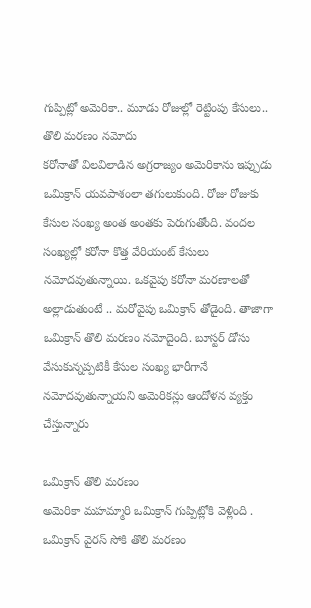గుప్పిట్లో అమెరికా.. మూడు రోజుల్లో రెట్టింపు కేసులు.. తొలి మరణం నమోదు
కరోనాతో విలవిలాడిన అగ్రరాజ్యం అమెరికాను ఇప్పుడు ఒమిక్రాన్ యవపాశంలా తగులుకుంది. రోజు రోజుకు కేసుల సంఖ్య అంత అంతకు పెరుగుతోంది. వందల సంఖ్యల్లో కరోనా కొత్త వేరియంట్ కేసులు నమోదవుతున్నాయి. ఒకవైపు కరోనా మరణాలతో అల్లాడుతుంటే .. మరోవైపు ఒమిక్రాన్ తోడైంది. తాజాగా ఒమిక్రాన్ తొలి మరణం నమోదైంది. బూస్టర్ డోసు వేసుకున్నప్పటికీ కేసుల సంఖ్య భారీగానే నమోదవుతున్నాయని అమెరికన్లు ఆందోళన వ్యక్తం చేస్తున్నారు

ఒమిక్రాన్ తొలి మరణం
అమెరికా మహమ్మారి ఒమిక్రాన్ గుప్పిట్లోకి వెళ్లింది . ఒమిక్రాన్ వైరస్ సోకి తొలి మరణం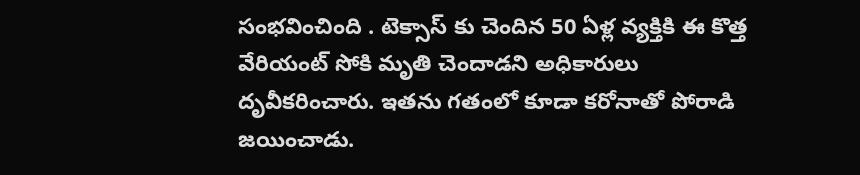సంభవించింది . టెక్సాస్ కు చెందిన 50 ఏళ్ల వ్యక్తికి ఈ కొత్త వేరియంట్ సోకి మృతి చెందాడని అధికారులు దృవీకరించారు. ఇతను గతంలో కూడా కరోనాతో పోరాడి జయించాడు.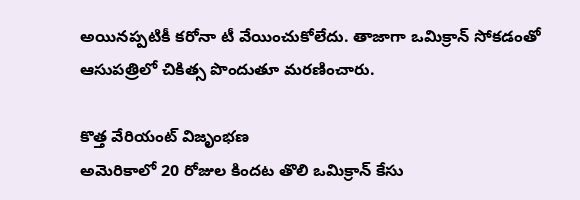అయినప్పటికీ కరోనా టీ వేయించుకోలేదు. తాజాగా ఒమిక్రాన్ సోకడంతో ఆసుపత్రిలో చికిత్స పొందుతూ మరణించారు.

కొత్త వేరియంట్ విజృంభణ
అమెరికాలో 20 రోజుల కిందట తొలి ఒమిక్రాన్ కేసు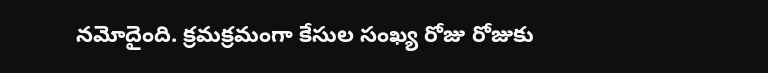నమోదైంది. క్రమక్రమంగా కేసుల సంఖ్య రోజు రోజుకు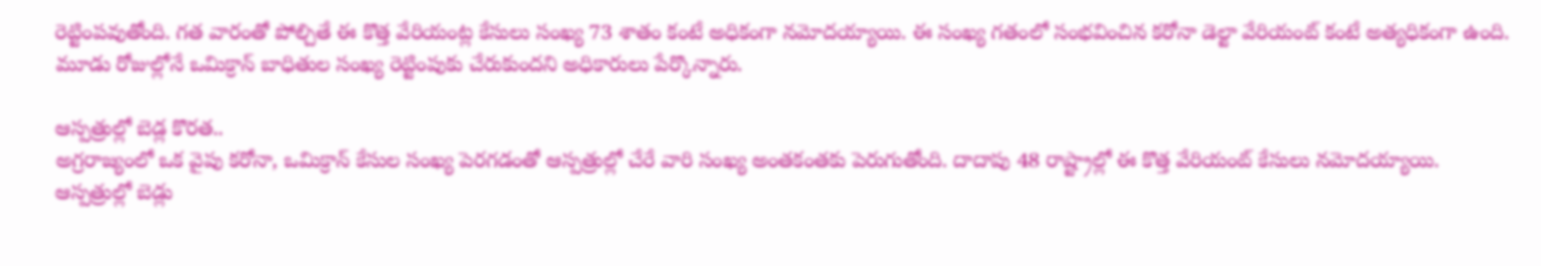రెట్టింపవుతోంది. గత వారంతో పోల్చితే ఈ కొత్త వేరియంట్ల కేసులు సంఖ్య 73 శాతం కంటే అధికంగా నమోదయ్యాయి. ఈ సంఖ్య గతంలో సంభవించిన కరోనా డెల్టా వేరియంట్ కంటే అత్యధికంగా ఉంది. మూడు రోజుల్లోనే ఒమిక్రాన్ బాధితుల సంఖ్య రెట్టింపుకు చేరుకుందని అధికారులు పేర్కొన్నారు.

ఆస్పత్రుల్లో బెడ్ల కొరత..
అగ్రరాజ్యంలో ఒక వైపు కరోనా, ఒమిక్రాన్ కేసుల సంఖ్య పెరగడంతో ఆస్పత్రుల్లో చేరే వారి సంఖ్య అంతకంతకు పెరుగుతోంది. దాదాపు 48 రాష్ట్రాల్లో ఈ కొత్త వేరియంట్ కేసులు నమోదయ్యాయి. ఆస్పత్రుల్లో బెడ్లు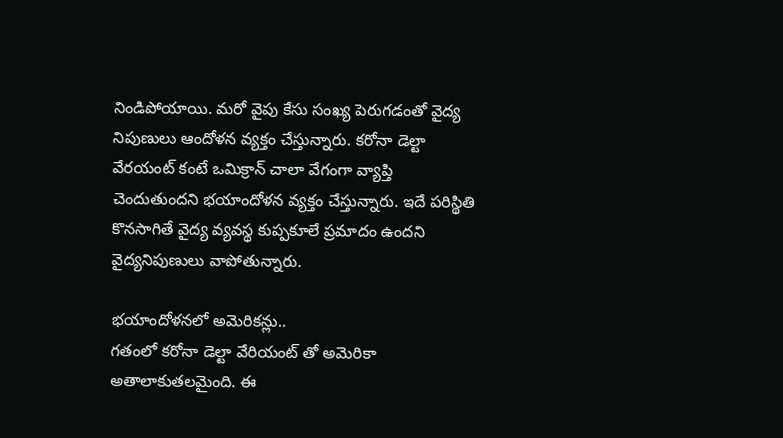నిండిపోయాయి. మరో వైపు కేసు సంఖ్య పెరుగడంతో వైద్య నిపుణులు ఆందోళన వ్యక్తం చేస్తున్నారు. కరోనా డెల్టా వేరయంట్ కంటే ఒమిక్రాన్ చాలా వేగంగా వ్యాప్తి చెందుతుందని భయాందోళన వ్యక్తం చేస్తున్నారు. ఇదే పరిస్థితి కొనసాగితే వైద్య వ్యవస్థ కుప్పకూలే ప్రమాదం ఉందని వైద్యనిపుణులు వాపోతున్నారు.

భయాందోళనలో అమెరికన్లు..
గతంలో కరోనా డెల్టా వేరియంట్ తో అమెరికా అతాలాకుతలమైంది. ఈ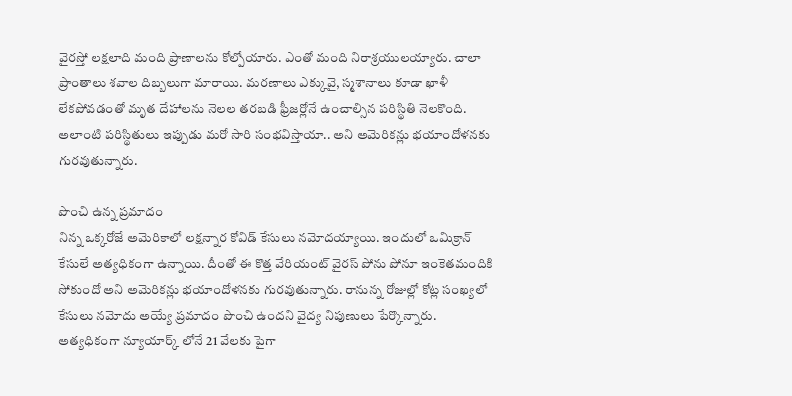వైరస్తో లక్షలాది మంది ప్రాణాలను కోల్పోయారు. ఎంతో మంది నిరాశ్రయులయ్యారు. చాలా ప్రాంతాలు శవాల దిబ్బలుగా మారాయి. మరణాలు ఎక్కువై, స్మశానాలు కూడా ఖాళీ లేకపోవడంతో మృత దేహాలను నెలల తరబడి ఫ్రీజర్లోనే ఉంచాల్సిన పరిస్థితి నెలకొంది. అలాంటి పరిస్థితులు ఇప్పుడు మరో సారి సంభవిస్తాయా.. అని అమెరికన్లు భయాందోళనకు గురవుతున్నారు.

పొంచి ఉన్న ప్రమాదం
నిన్న ఒక్కరోజే అమెరికాలో లక్షన్నార కోవిడ్ కేసులు నమోదయ్యాయి. ఇందులో ఒమిక్రాన్ కేసులే అత్యధికంగా ఉన్నాయి. దీంతో ఈ కొత్త వేరియంట్ వైరస్ పోను పోనూ ఇంకెతమందికి సోకుందో అని అమెరికన్లు భయాందోళనకు గురవుతున్నారు. రానున్న రోజుల్లో కోట్ల సంఖ్యలో కేసులు నమోదు అయ్యే ప్రమాదం పొంచి ఉందని వైద్య నిపుణులు పేర్కొన్నారు. అత్యధికంగా న్యూయార్క్ లోనే 21 వేలకు పైగా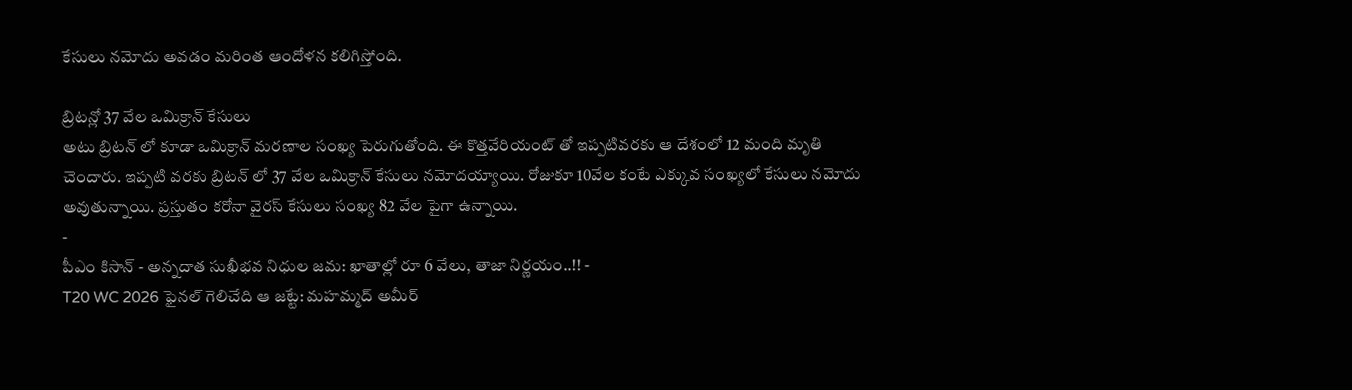కేసులు నమోదు అవడం మరింత ఆందోళన కలిగిస్తోంది.

బ్రిటన్లో 37 వేల ఒమిక్రాన్ కేసులు
అటు బ్రిటన్ లో కూడా ఒమిక్రాన్ మరణాల సంఖ్య పెరుగుతోంది. ఈ కొత్తవేరియంట్ తో ఇప్పటివరకు ఆ దేశంలో 12 మంది మృతి చెందారు. ఇప్పటి వరకు బ్రిటన్ లో 37 వేల ఒమిక్రాన్ కేసులు నమోదయ్యాయి. రోజుకూ 10వేల కంటే ఎక్కువ సంఖ్యలో కేసులు నమోదు అవుతున్నాయి. ప్రస్తుతం కరోనా వైరస్ కేసులు సంఖ్య 82 వేల పైగా ఉన్నాయి.
-
పీఎం కిసాన్ - అన్నదాత సుఖీభవ నిధుల జమ: ఖాతాల్లో రూ 6 వేలు, తాజా నిర్ణయం..!! -
T20 WC 2026 ఫైనల్ గెలిచేది ఆ జట్టే: మహమ్మద్ అమీర్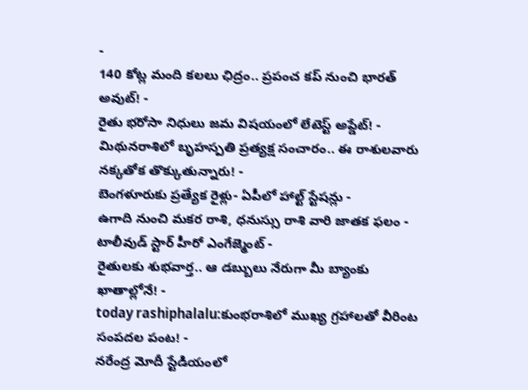-
140 కోట్ల మంది కలలు ఛిద్రం.. ప్రపంచ కప్ నుంచి భారత్ అవుట్! -
రైతు భరోసా నిధులు జమ విషయంలో లేటెస్ట్ అప్డేట్! -
మిథునరాశిలో బృహస్పతి ప్రత్యక్ష సంచారం.. ఈ రాశులవారు నక్కతోక తొక్కుతున్నారు! -
బెంగళూరుకు ప్రత్యేక రైళ్లు- ఏపీలో హాల్ట్ స్టేషన్లు -
ఉగాది నుంచి మకర రాశి, ధనుస్సు రాశి వారి జాతక ఫలం -
టాలీవుడ్ స్టార్ హీరో ఎంగేజ్మెంట్ -
రైతులకు శుభవార్త.. ఆ డబ్బులు నేరుగా మీ బ్యాంకు ఖాతాల్లోనే! -
today rashiphalalu:కుంభరాశిలో ముఖ్య గ్రహాలతో వీరింట సంపదల పంట! -
నరేంద్ర మోదీ స్టేడియంలో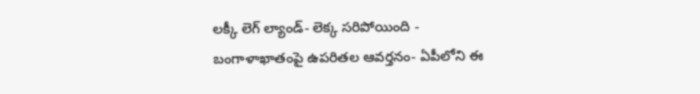లక్కీ లెగ్ ల్యాండ్- లెక్క సరిపోయింది -
బంగాళాఖాతంపై ఉపరితల ఆవర్తనం- ఏపీలోని ఈ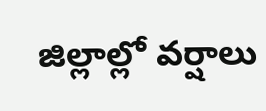జిల్లాల్లో వర్షాలు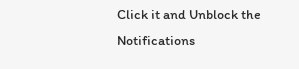Click it and Unblock the Notifications